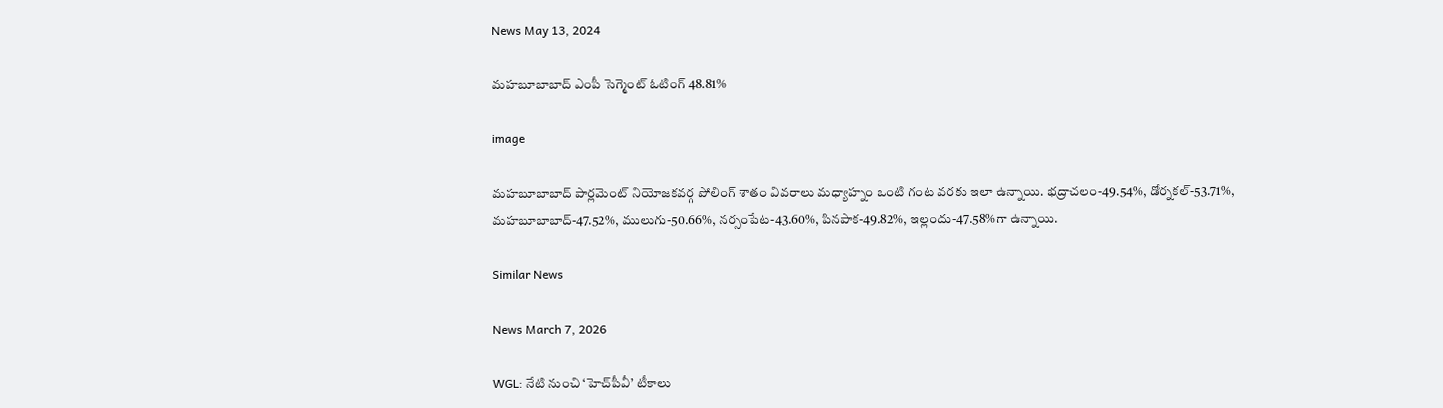News May 13, 2024

మహబూబాబాద్ ఎంపీ సెగ్మెంట్‌ ఓటింగ్ 48.81%

image

మహబూబాబాద్ పార్లమెంట్ నియోజకవర్గ పోలింగ్ శాతం వివరాలు మధ్యాహ్నం ఒంటి గంట వరకు ఇలా ఉన్నాయి. భద్రాచలం-49.54%, డోర్నకల్-53.71%, మహబూబాబాద్-47.52%, ములుగు-50.66%, నర్సంపేట-43.60%, పినపాక-49.82%, ఇల్లందు-47.58%గా ఉన్నాయి.

Similar News

News March 7, 2026

WGL: నేటి నుంచి ‘హెచ్‌పీవీ’ టీకాలు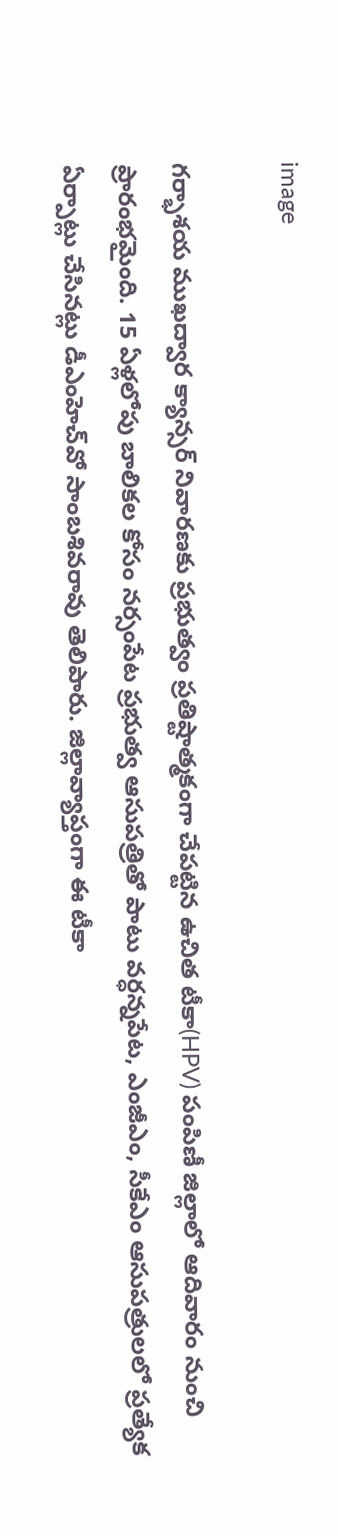image

గర్భాశయ ముఖద్వార క్యాన్సర్‌ నివారణకు ప్రభుత్వం ప్రతిష్టాత్మకంగా చేపట్టిన ఉచిత టీకా(HPV) పంపిణీ జిల్లాలో ఆదివారం నుంచి ప్రారంభమైంది. 15 ఏళ్లలోపు బాలికల కోసం నర్సంపేట ప్రభుత్వ ఆసుపత్రితో పాటు వర్ధన్నపేట, ఎంజీఎం, సీకేఎం ఆసుపత్రులలో ప్రత్యేక ఏర్పాట్లు చేసినట్లు డీఎంహెచ్‌‌వో సాంబశివరావు తెలిపారు. జిల్లావ్యాప్తంగా ఈ టీకా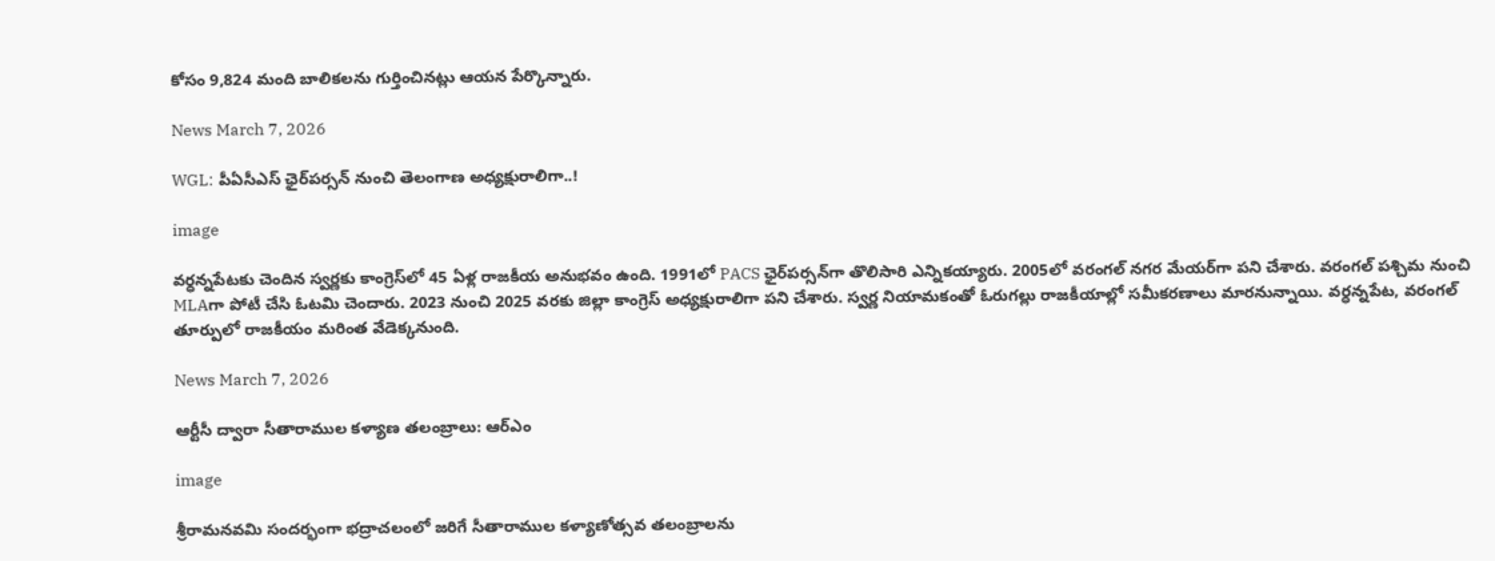కోసం 9,824 మంది బాలికలను గుర్తించినట్లు ఆయన పేర్కొన్నారు.

News March 7, 2026

WGL: పీఏసీఎస్ ఛైర్‌పర్సన్ నుంచి తెలంగాణ అధ్యక్షురాలిగా..!

image

వర్ధన్నపేటకు చెందిన స్వర్ణకు కాంగ్రెస్‌లో 45 ఏళ్ల రాజకీయ అనుభవం ఉంది. 1991లో PACS ఛైర్‌పర్సన్‌గా తొలిసారి ఎన్నికయ్యారు. 2005లో వరంగల్ నగర మేయర్‌గా పని చేశారు. వరంగల్ పశ్చిమ నుంచి MLAగా పోటీ చేసి ఓటమి చెందారు. 2023 నుంచి 2025 వరకు జిల్లా కాంగ్రెస్ అధ్యక్షురాలిగా పని చేశారు. స్వర్ణ నియామకంతో ఓరుగల్లు రాజకీయాల్లో సమీకరణాలు మారనున్నాయి. వర్ధన్నపేట, వరంగల్ తూర్పులో రాజకీయం మరింత వేడెక్కనుంది.

News March 7, 2026

ఆర్టీసీ ద్వారా సీతారాముల కళ్యాణ తలంబ్రాలు: ఆర్ఎం

image

శ్రీరామనవమి సందర్భంగా భద్రాచలంలో జరిగే సీతారాముల కళ్యాణోత్సవ తలంబ్రాలను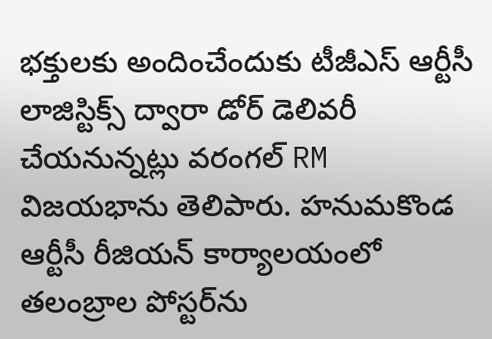భక్తులకు అందించేందుకు టీజీఎస్ ఆర్టీసీ లాజిస్టిక్స్ ద్వారా డోర్ డెలివరీ చేయనున్నట్లు వరంగల్ RM విజయభాను తెలిపారు. హనుమకొండ ఆర్టీసీ రీజియన్ కార్యాలయంలో తలంబ్రాల పోస్టర్‌ను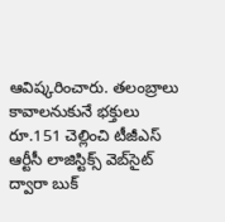ఆవిష్కరించారు. తలంబ్రాలు కావాలనుకునే భక్తులు రూ.151 చెల్లించి టీజీఎస్ ఆర్టీసీ లాజిస్టిక్స్ వెబ్‌సైట్ ద్వారా బుక్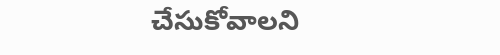చేసుకోవాలని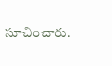సూచించారు.